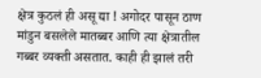क्षेत्र कुठलं ही असू द्या ! अगोदर पासून ठाण मांडुन बसलेले मातब्बर आणि त्या क्षेत्रातील गब्बर व्यक्ती असतात. काही ही झालं तरी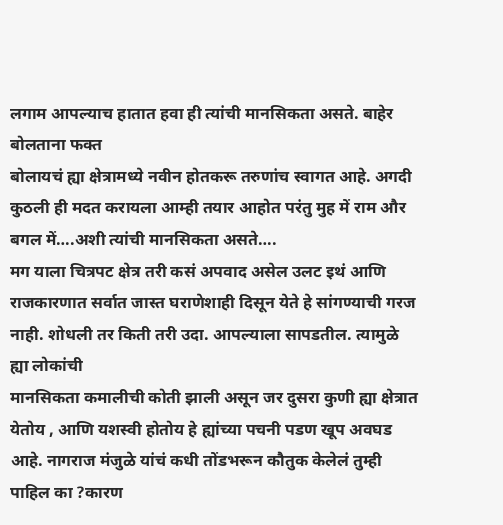लगाम आपल्याच हातात हवा ही त्यांची मानसिकता असते. बाहेर बोलताना फक्त
बोलायचं ह्या क्षेत्रामध्ये नवीन होतकरू तरुणांच स्वागत आहे. अगदी कुठली ही मदत करायला आम्ही तयार आहोत परंतु मुह में राम और बगल में….अशी त्यांची मानसिकता असते….
मग याला चित्रपट क्षेत्र तरी कसं अपवाद असेल उलट इथं आणि राजकारणात सर्वात जास्त घराणेशाही दिसून येते हे सांगण्याची गरज नाही. शोधली तर किती तरी उदा. आपल्याला सापडतील. त्यामुळे ह्या लोकांची
मानसिकता कमालीची कोती झाली असून जर दुसरा कुणी ह्या क्षेत्रात येतोय , आणि यशस्वी होतोय हे ह्यांच्या पचनी पडण खूप अवघड आहे. नागराज मंजुळे यांचं कधी तोंडभरून कौतुक केलेलं तुम्ही पाहिल का ?कारण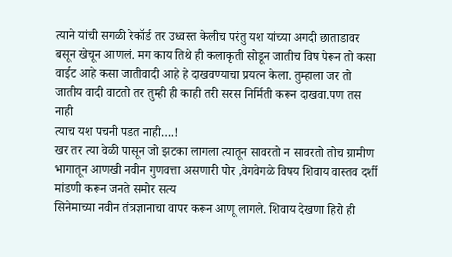त्याने यांची सगळी रेकॉर्ड तर उध्वस्त केलीच परंतु यश यांच्या अगदी छाताडावर बसून खेचून आणलं. मग काय तिथे ही कलाकृती सोडून जातीच विष पेरून तो कसा वाईट आहे कसा जातीवादी आहे हे दाखवण्याचा प्रयत्न केला. तुम्हाला जर तो जातीय वादी वाटतो तर तुम्ही ही काही तरी सरस निर्मिती करून दाखवा.पण तस नाही
त्याच यश पचनी पडत नाही….!
खर तर त्या वेळी पासून जो झटका लागला त्यातून सावरतो न सावरतो तोच ग्रामीण भागातून आणखी नवीन गुणवत्ता असणारी पोर ,वेगवेगळे विषय शिवाय वास्तव दर्शी मांडणी करून जनते समोर सत्य
सिनेमाच्या नवीन तंत्रज्ञानाचा वापर करून आणू लागले. शिवाय देखणा हिरो ही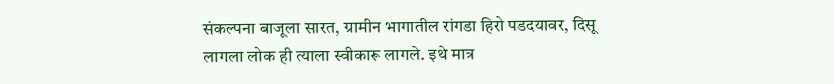संकल्पना बाजूला सारत, ग्रामीन भागातील रांगडा हिरो पडदयावर, दिसू लागला लोक ही त्याला स्वीकारू लागले. इथे मात्र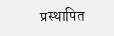प्रस्थापित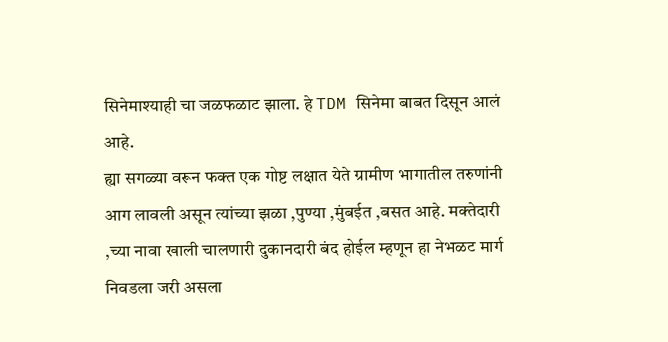सिनेमाश्याही चा जळफळाट झाला. हे TDM सिनेमा बाबत दिसून आलं आहे.
ह्या सगळ्या वरून फक्त एक गोष्ट लक्षात येते ग्रामीण भागातील तरुणांनी आग लावली असून त्यांच्या झळा ,पुण्या ,मुंबईत ,बसत आहे. मक्तेदारी ,च्या नावा खाली चालणारी दुकानदारी बंद होईल म्हणून हा नेभळट मार्ग निवडला जरी असला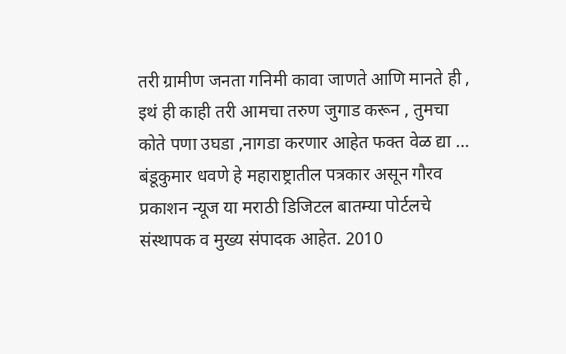तरी ग्रामीण जनता गनिमी कावा जाणते आणि मानते ही , इथं ही काही तरी आमचा तरुण जुगाड करून , तुमचा कोते पणा उघडा ,नागडा करणार आहेत फक्त वेळ द्या …
बंडूकुमार धवणे हे महाराष्ट्रातील पत्रकार असून गौरव प्रकाशन न्यूज या मराठी डिजिटल बातम्या पोर्टलचे संस्थापक व मुख्य संपादक आहेत. 2010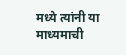मध्ये त्यांनी या माध्यमाची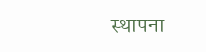स्थापना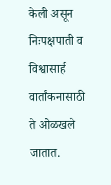केली असून निःपक्षपाती व विश्वासार्ह वार्तांकनासाठी ते ओळखले जातात.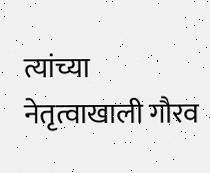त्यांच्या नेतृत्वाखाली गौरव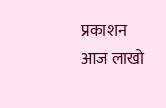प्रकाशन आज लाखो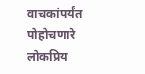वाचकांपर्यंत पोहोचणारे लोकप्रिय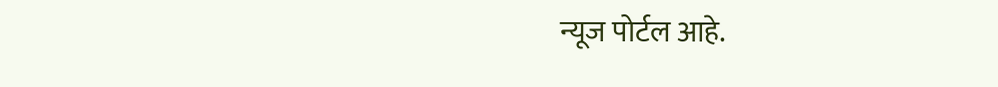न्यूज पोर्टल आहे.